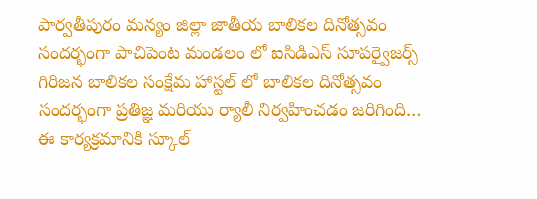పార్వతీపురం మన్యం జిల్లా జాతీయ బాలికల దినోత్సవం సందర్భంగా పాచిపెంట మండలం లో ఐసిడిఎస్ సూపర్వైజర్స్ గిరిజన బాలికల సంక్షేమ హాస్టల్ లో బాలికల దినోత్సవం సందర్భంగా ప్రతిజ్ఞ మరియు ర్యాలీ నిర్వహించడం జరిగింది… ఈ కార్యక్రమానికి స్కూల్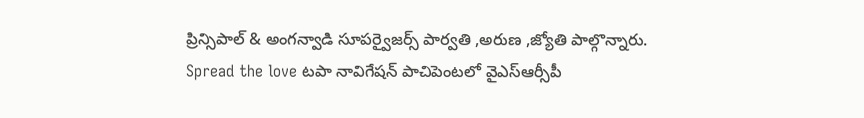ప్రిన్సిపాల్ & అంగన్వాడి సూపర్వైజర్స్ పార్వతి ,అరుణ ,జ్యోతి పాల్గొన్నారు. Spread the love టపా నావిగేషన్ పాచిపెంటలో వైఎస్ఆర్సీపీ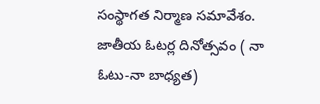సంస్థాగత నిర్మాణ సమావేశం. జాతీయ ఓటర్ల దినోత్సవం ( నా ఓటు-నా బాధ్యత)